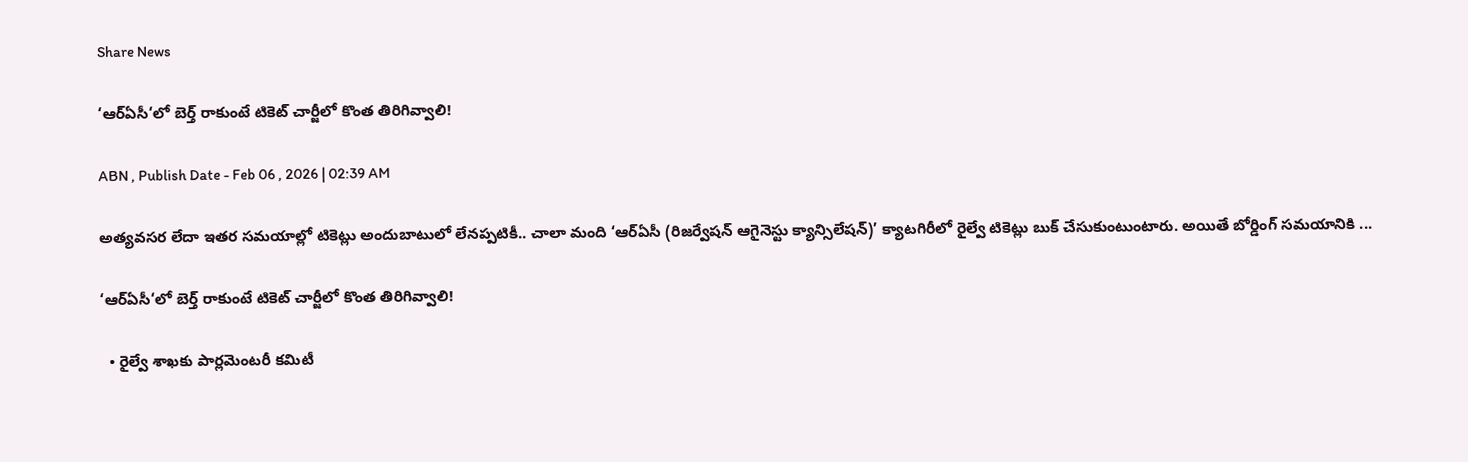Share News

‘ఆర్‌ఏసీ‘లో బెర్త్‌ రాకుంటే టికెట్‌ చార్జీలో కొంత తిరిగివ్వాలి!

ABN , Publish Date - Feb 06 , 2026 | 02:39 AM

అత్యవసర లేదా ఇతర సమయాల్లో టికెట్లు అందుబాటులో లేనప్పటికీ.. చాలా మంది ‘ఆర్‌ఏసీ (రిజర్వేషన్‌ ఆగైనెస్టు క్యాన్సిలేషన్‌)’ క్యాటగిరీలో రైల్వే టికెట్లు బుక్‌ చేసుకుంటుంటారు. అయితే బోర్డింగ్‌ సమయానికి ...

‘ఆర్‌ఏసీ‘లో బెర్త్‌ రాకుంటే టికెట్‌ చార్జీలో కొంత తిరిగివ్వాలి!

  • రైల్వే శాఖకు పార్లమెంటరీ కమిటీ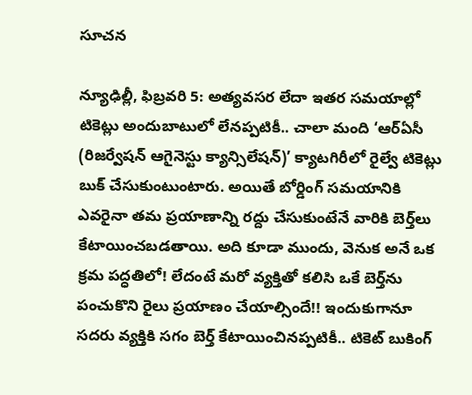సూచన

న్యూఢిల్లీ, ఫిబ్రవరి 5: అత్యవసర లేదా ఇతర సమయాల్లో టికెట్లు అందుబాటులో లేనప్పటికీ.. చాలా మంది ‘ఆర్‌ఏసీ (రిజర్వేషన్‌ ఆగైనెస్టు క్యాన్సిలేషన్‌)’ క్యాటగిరీలో రైల్వే టికెట్లు బుక్‌ చేసుకుంటుంటారు. అయితే బోర్డింగ్‌ సమయానికి ఎవరైనా తమ ప్రయాణాన్ని రద్దు చేసుకుంటేనే వారికి బెర్త్‌లు కేటాయించబడతాయి. అది కూడా ముందు, వెనుక అనే ఒక క్రమ పద్ధతిలో! లేదంటే మరో వ్యక్తితో కలిసి ఒకే బెర్త్‌ను పంచుకొని రైలు ప్రయాణం చేయాల్సిందే!! ఇందుకుగానూ సదరు వ్యక్తికి సగం బెర్త్‌ కేటాయించినప్పటికీ.. టికెట్‌ బుకింగ్‌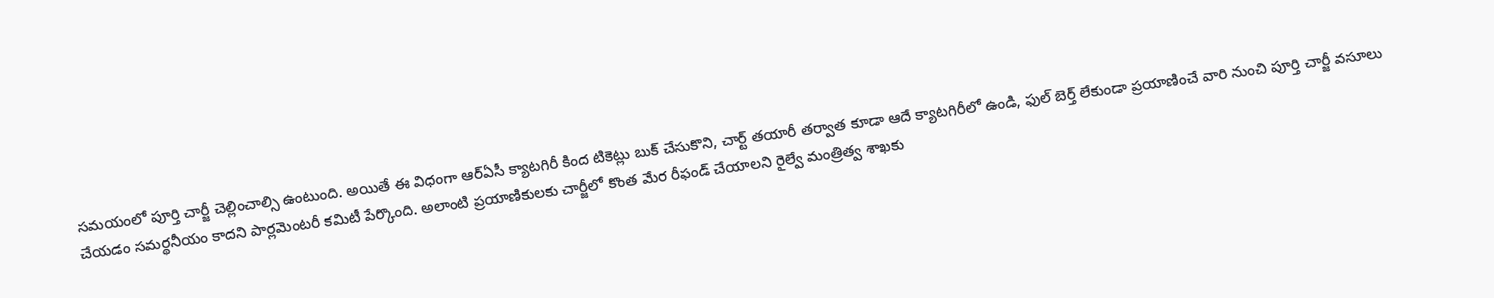సమయంలో పూర్తి చార్జీ చెల్లించాల్సి ఉంటుంది. అయితే ఈ విధంగా ఆర్‌ఏసీ క్యాటగిరీ కింద టికెట్లు బుక్‌ చేసుకొని, చార్ట్‌ తయారీ తర్వాత కూడా ఆదే క్యాటగిరీలో ఉండి, ఫుల్‌ బెర్త్‌ లేకుండా ప్రయాణించే వారి నుంచి పూర్తి చార్జీ వసూలు చేయడం సమర్థనీయం కాదని పార్లమెంటరీ కమిటీ పేర్కొంది. అలాంటి ప్రయాణికులకు చార్జీలో కొంత మేర రీఫండ్‌ చేయాలని రైల్వే మంత్రిత్వ శాఖకు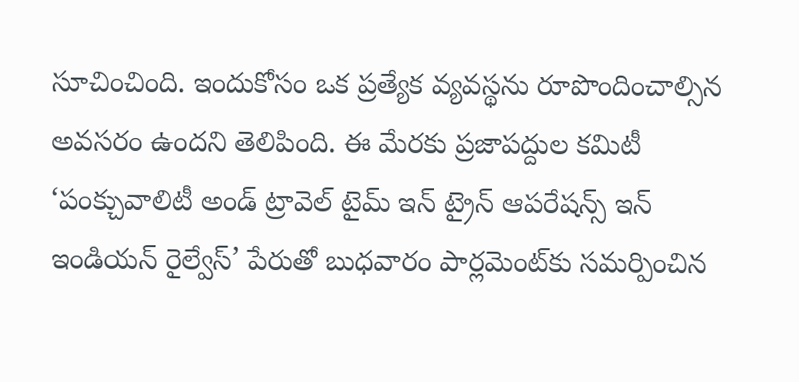సూచించింది. ఇందుకోసం ఒక ప్రత్యేక వ్యవస్థను రూపొందించాల్సిన అవసరం ఉందని తెలిపింది. ఈ మేరకు ప్రజాపద్దుల కమిటీ ‘పంక్చువాలిటీ అండ్‌ ట్రావెల్‌ టైమ్‌ ఇన్‌ ట్రైన్‌ ఆపరేషన్స్‌ ఇన్‌ ఇండియన్‌ రైల్వేస్‌’ పేరుతో బుధవారం పార్లమెంట్‌కు సమర్పించిన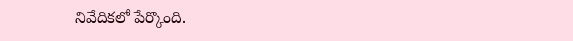నివేదికలో పేర్కొంది.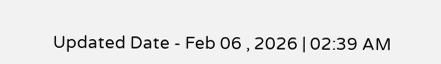Updated Date - Feb 06 , 2026 | 02:39 AM